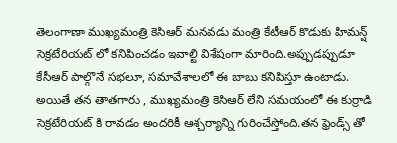తెలంగాణా ముఖ్యమంత్రి కెసిఆర్ మనవడు మంత్రి కేటీఆర్ కొడుకు హిమన్ష్ సెక్రటేరియట్ లో కనిపించడం ఇవాల్టి విశేషంగా మారింది.అప్పుడప్పుడూ కేసీఆర్ పాల్గొనే సభలూ, సమావేశాలలో ఈ బాబు కనిపిస్తూ ఉంటాడు.
అయితే తన తాతగారు , ముఖ్యమంత్రి కెసిఆర్ లేని సమయంలో ఈ కుర్రాడి సెక్రటేరియట్ కి రావడం అందరికీ ఆశ్చర్యాన్ని గురించేస్తోంది.తన ఫ్రెండ్స్ తో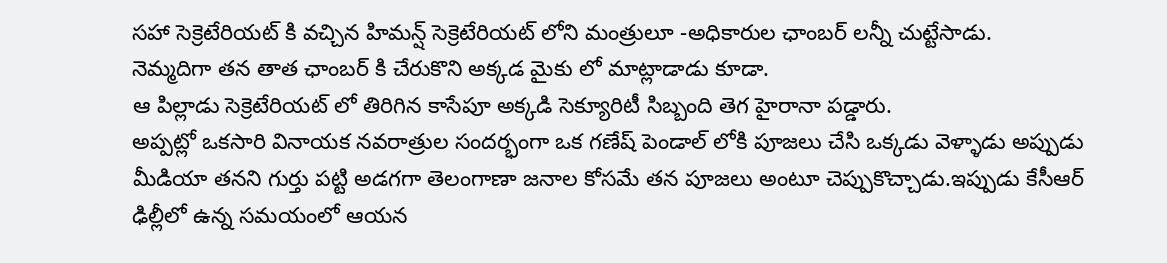సహా సెక్రెటేరియట్ కి వచ్చిన హిమన్ష్ సెక్రెటేరియట్ లోని మంత్రులూ -అధికారుల ఛాంబర్ లన్నీ చుట్టేసాడు.
నెమ్మదిగా తన తాత ఛాంబర్ కి చేరుకొని అక్కడ మైకు లో మాట్లాడాడు కూడా.
ఆ పిల్లాడు సెక్రెటేరియట్ లో తిరిగిన కాసేపూ అక్కడి సెక్యూరిటీ సిబ్బంది తెగ హైరానా పడ్డారు.
అప్పట్లో ఒకసారి వినాయక నవరాత్రుల సందర్భంగా ఒక గణేష్ పెండాల్ లోకి పూజలు చేసి ఒక్కడు వెళ్ళాడు అప్పుడు మీడియా తనని గుర్తు పట్టి అడగగా తెలంగాణా జనాల కోసమే తన పూజలు అంటూ చెప్పుకొచ్చాడు.ఇప్పుడు కేసీఆర్ ఢిల్లీలో ఉన్న సమయంలో ఆయన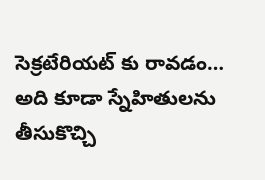సెక్రటేరియట్ కు రావడం… అది కూడా స్నేహితులను తీసుకొచ్చి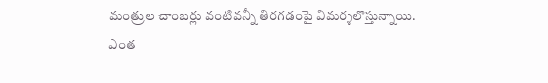మంత్రుల చాంబర్లు వంటివన్నీ తిరగడంపై విమర్శలొస్తున్నాయి.
ఎంత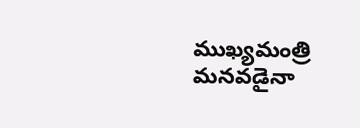ముఖ్యమంత్రి మనవడైనా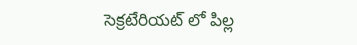సెక్రటేరియట్ లో పిల్ల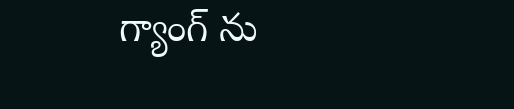గ్యాంగ్ ను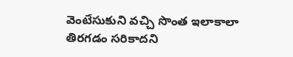వెంటేసుకుని వచ్చి సొంత ఇలాకాలా తిరగడం సరికాదని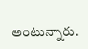అంటున్నారు.